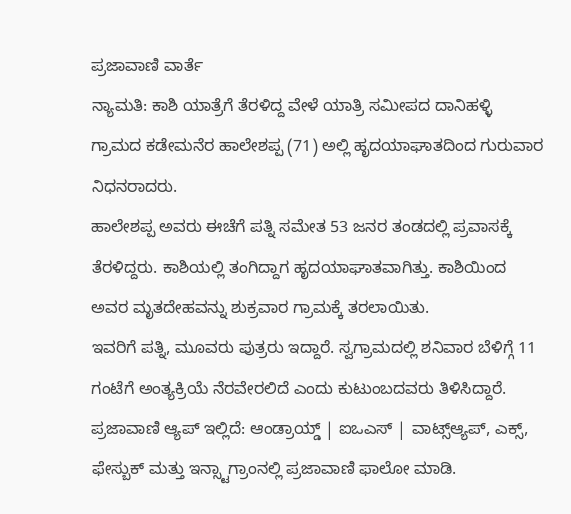ಪ್ರಜಾವಾಣಿ ವಾರ್ತೆ
ನ್ಯಾಮತಿ: ಕಾಶಿ ಯಾತ್ರೆಗೆ ತೆರಳಿದ್ದ ವೇಳೆ ಯಾತ್ರಿ ಸಮೀಪದ ದಾನಿಹಳ್ಳಿ ಗ್ರಾಮದ ಕಡೇಮನೆರ ಹಾಲೇಶಪ್ಪ (71) ಅಲ್ಲಿ ಹೃದಯಾಘಾತದಿಂದ ಗುರುವಾರ ನಿಧನರಾದರು.
ಹಾಲೇಶಪ್ಪ ಅವರು ಈಚೆಗೆ ಪತ್ನಿ ಸಮೇತ 53 ಜನರ ತಂಡದಲ್ಲಿ ಪ್ರವಾಸಕ್ಕೆ ತೆರಳಿದ್ದರು. ಕಾಶಿಯಲ್ಲಿ ತಂಗಿದ್ದಾಗ ಹೃದಯಾಘಾತವಾಗಿತ್ತು. ಕಾಶಿಯಿಂದ ಅವರ ಮೃತದೇಹವನ್ನು ಶುಕ್ರವಾರ ಗ್ರಾಮಕ್ಕೆ ತರಲಾಯಿತು.
ಇವರಿಗೆ ಪತ್ನಿ, ಮೂವರು ಪುತ್ರರು ಇದ್ದಾರೆ. ಸ್ವಗ್ರಾಮದಲ್ಲಿ ಶನಿವಾರ ಬೆಳಿಗ್ಗೆ 11 ಗಂಟೆಗೆ ಅಂತ್ಯಕ್ರಿಯೆ ನೆರವೇರಲಿದೆ ಎಂದು ಕುಟುಂಬದವರು ತಿಳಿಸಿದ್ದಾರೆ.
ಪ್ರಜಾವಾಣಿ ಆ್ಯಪ್ ಇಲ್ಲಿದೆ: ಆಂಡ್ರಾಯ್ಡ್ | ಐಒಎಸ್ | ವಾಟ್ಸ್ಆ್ಯಪ್, ಎಕ್ಸ್, ಫೇಸ್ಬುಕ್ ಮತ್ತು ಇನ್ಸ್ಟಾಗ್ರಾಂನಲ್ಲಿ ಪ್ರಜಾವಾಣಿ ಫಾಲೋ ಮಾಡಿ.